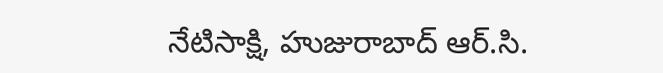నేటిసాక్షి, హుజురాబాద్ ఆర్.సి.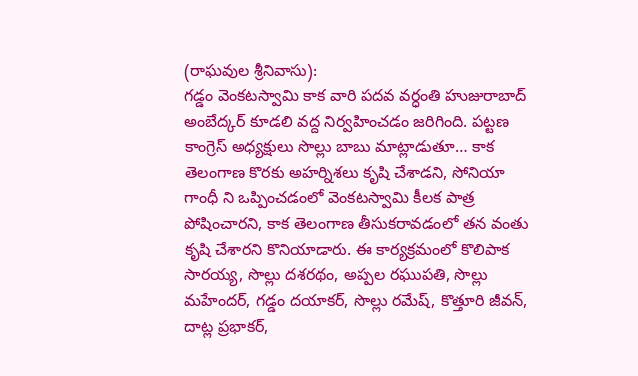(రాఘవుల శ్రీనివాసు):
గడ్డం వెంకటస్వామి కాక వారి పదవ వర్ధంతి హుజురాబాద్ అంబేద్కర్ కూడలి వద్ద నిర్వహించడం జరిగింది. పట్టణ కాంగ్రెస్ అధ్యక్షులు సొల్లు బాబు మాట్లాడుతూ… కాక తెలంగాణ కొరకు అహర్నిశలు కృషి చేశాడని, సోనియా గాంధీ ని ఒప్పించడంలో వెంకటస్వామి కీలక పాత్ర పోషించారని, కాక తెలంగాణ తీసుకరావడంలో తన వంతు కృషి చేశారని కొనియాడారు. ఈ కార్యక్రమంలో కొలిపాక సారయ్య, సొల్లు దశరథం, అప్పల రఘుపతి, సొల్లు మహేందర్, గడ్డం దయాకర్, సొల్లు రమేష్, కొత్తూరి జీవన్, దాట్ల ప్రభాకర్,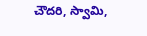చౌదరి, స్వామి,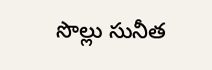సొల్లు సునీత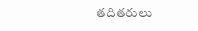తదితరులు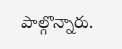పాల్గొన్నారు.